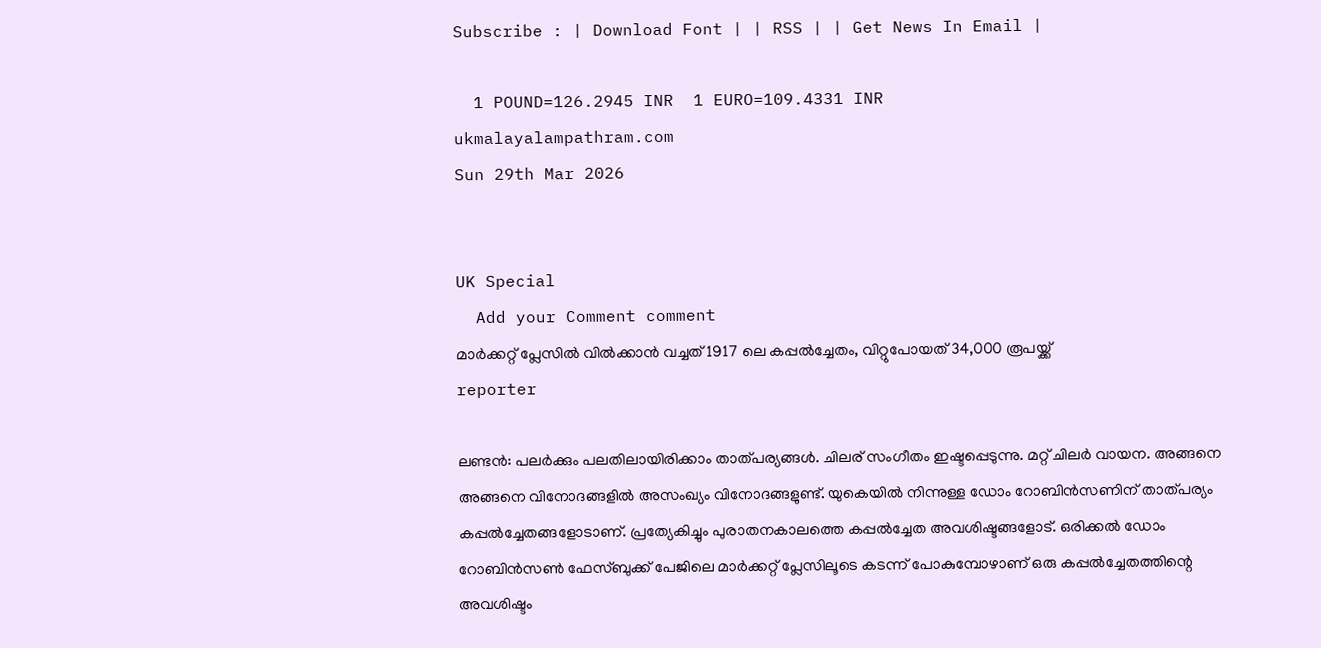Subscribe : | Download Font | | RSS | | Get News In Email |

  1 POUND=126.2945 INR  1 EURO=109.4331 INR
ukmalayalampathram.com
Sun 29th Mar 2026


UK Special
  Add your Comment comment
മാര്‍ക്കറ്റ് പ്ലേസില്‍ വില്‍ക്കാന്‍ വച്ചത് 1917 ലെ കപ്പല്‍ച്ചേതം, വിറ്റുപോയത് 34,000 രൂപയ്ക്ക്
reporter

ലണ്ടന്‍: പലര്‍ക്കും പലതിലായിരിക്കാം താത്പര്യങ്ങള്‍. ചിലര് സംഗീതം ഇഷ്ടപ്പെടുന്നു. മറ്റ് ചിലര്‍ വായന. അങ്ങനെ അങ്ങനെ വിനോദങ്ങളില്‍ അസംഖ്യം വിനോദങ്ങളുണ്ട്. യുകെയില്‍ നിന്നുള്ള ഡോം റോബിന്‍സണിന് താത്പര്യം കപ്പല്‍ച്ചേതങ്ങളോടാണ്. പ്രത്യേകിച്ചും പുരാതനകാലത്തെ കപ്പല്‍ച്ചേത അവശിഷ്ടങ്ങളോട്. ഒരിക്കല്‍ ഡോം റോബിന്‍സണ്‍ ഫേസ്ബുക്ക് പേജിലെ മാര്‍ക്കറ്റ് പ്ലേസിലൂടെ കടന്ന് പോകുമ്പോഴാണ് ഒരു കപ്പല്‍ച്ചേതത്തിന്റെ അവശിഷ്ടം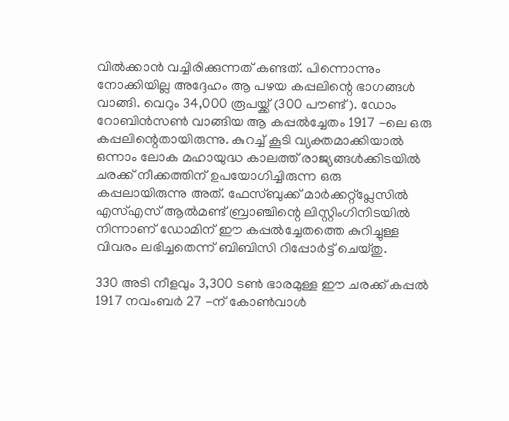വില്‍ക്കാന്‍ വച്ചിരിക്കുന്നത് കണ്ടത്. പിന്നൊന്നും നോക്കിയില്ല അദ്ദേഹം ആ പഴയ കപ്പലിന്റെ ഭാഗങ്ങള്‍ വാങ്ങി. വെറും 34,000 രൂപയ്ക്ക് (300 പൗണ്ട്). ഡോം റോബിന്‍സണ്‍ വാങ്ങിയ ആ കപ്പല്‍ച്ചേതം 1917 -ലെ ഒരു കപ്പലിന്റെതായിരുന്നു. കുറച്ച് കൂടി വ്യക്തമാക്കിയാല്‍ ഒന്നാം ലോക മഹായുദ്ധ കാലത്ത് രാജ്യങ്ങള്‍ക്കിടയില്‍ ചരക്ക് നീക്കത്തിന് ഉപയോഗിച്ചിരുന്ന ഒരു കപ്പലായിരുന്നു അത്. ഫേസ്ബുക്ക് മാര്‍ക്കറ്റ്‌പ്ലേസില്‍ എസ്എസ് ആല്‍മണ്ട് ബ്രാഞ്ചിന്റെ ലിസ്റ്റിംഗിനിടയില്‍ നിന്നാണ് ഡോമിന് ഈ കപ്പല്‍ച്ചേതത്തെ കുറിച്ചുള്ള വിവരം ലഭിച്ചതെന്ന് ബിബിസി റിപ്പോര്‍ട്ട് ചെയ്തു.

330 അടി നീളവും 3,300 ടണ്‍ ഭാരമുള്ള ഈ ചരക്ക് കപ്പല്‍ 1917 നവംബര്‍ 27 -ന് കോണ്‍വാള്‍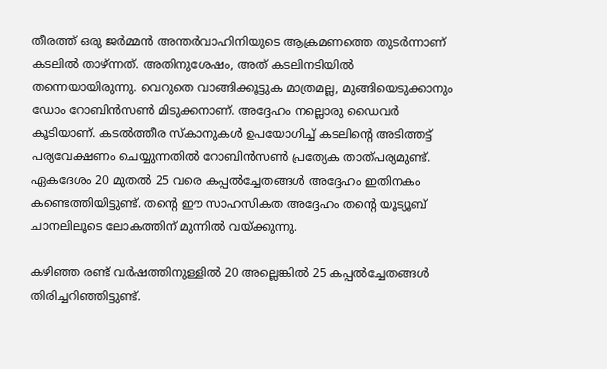തീരത്ത് ഒരു ജര്‍മ്മന്‍ അന്തര്‍വാഹിനിയുടെ ആക്രമണത്തെ തുടര്‍ന്നാണ് കടലില്‍ താഴ്ന്നത്. അതിനുശേഷം, അത് കടലിനടിയില്‍ തന്നെയായിരുന്നു. വെറുതെ വാങ്ങിക്കൂട്ടുക മാത്രമല്ല, മുങ്ങിയെടുക്കാനും ഡോം റോബിന്‍സണ്‍ മിടുക്കനാണ്. അദ്ദേഹം നല്ലൊരു ഡൈവര്‍ കൂടിയാണ്. കടല്‍ത്തീര സ്‌കാനുകള്‍ ഉപയോഗിച്ച് കടലിന്റെ അടിത്തട്ട് പര്യവേക്ഷണം ചെയ്യുന്നതില്‍ റോബിന്‍സണ്‍ പ്രത്യേക താത്പര്യമുണ്ട്. ഏകദേശം 20 മുതല്‍ 25 വരെ കപ്പല്‍ച്ചേതങ്ങള്‍ അദ്ദേഹം ഇതിനകം കണ്ടെത്തിയിട്ടുണ്ട്. തന്റെ ഈ സാഹസികത അദ്ദേഹം തന്റെ യൂട്യൂബ് ചാനലിലൂടെ ലോകത്തിന് മുന്നില്‍ വയ്ക്കുന്നു.

കഴിഞ്ഞ രണ്ട് വര്‍ഷത്തിനുള്ളില്‍ 20 അല്ലെങ്കില്‍ 25 കപ്പല്‍ച്ചേതങ്ങള്‍ തിരിച്ചറിഞ്ഞിട്ടുണ്ട്.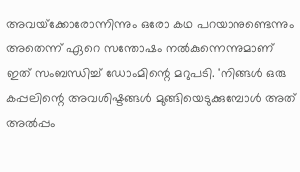അവയ്‌ക്കോരോന്നിന്നും ഒരോ കഥ പറയാനുണ്ടെന്നും അതെന്ന് ഏറെ സന്തോഷം നല്‍കുന്നെന്നുമാണ് ഇത് സംബന്ധിച്ച് ഡോംമിന്റെ മറുപടി. 'നിങ്ങള്‍ ഒരു കപ്പലിന്റെ അവശിഷ്ടങ്ങള്‍ മുങ്ങിയെടുക്കുമ്പോള്‍ അത് അല്‍പ്പം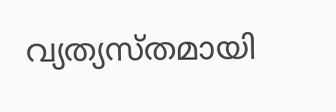വ്യത്യസ്തമായി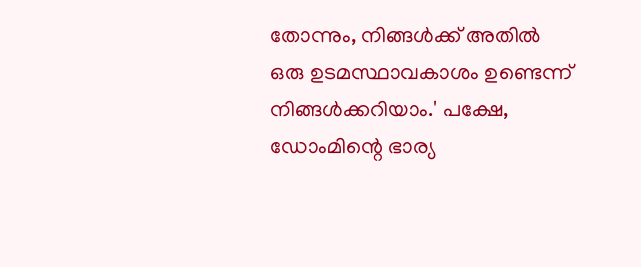തോന്നും, നിങ്ങള്‍ക്ക് അതില്‍ ഒരു ഉടമസ്ഥാവകാശം ഉണ്ടെന്ന് നിങ്ങള്‍ക്കറിയാം.' പക്ഷേ, ഡോംമിന്റെ ഭാര്യ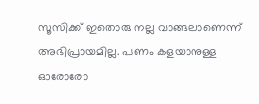സൂസിക്ക് ഇതൊരു നല്ല വാങ്ങലാണെന്ന് അഭിപ്രായമില്ല. പണം കളയാനുള്ള ഓരോരോ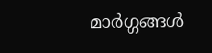മാര്‍ഗ്ഗങ്ങള്‍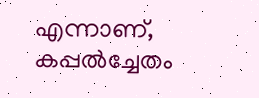എന്നാണ്, കപ്പല്‍ച്ചേതം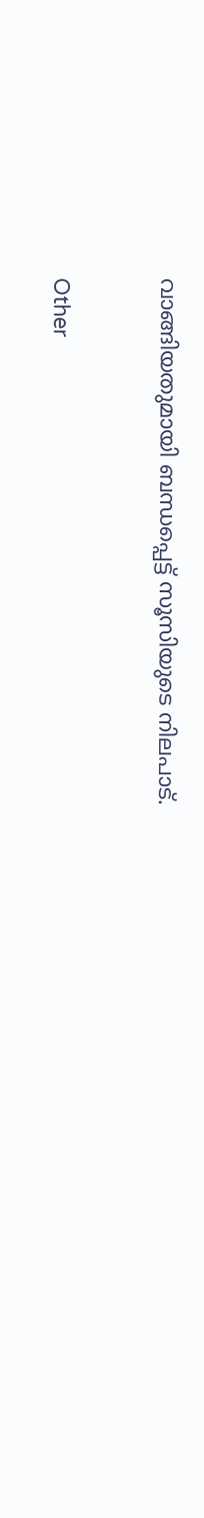വാങ്ങിയതുമായി ബന്ധപ്പെട്ട് സൂസിയുടെ നിലപാട്.


Other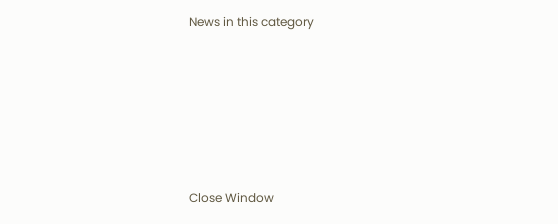News in this category








Close Window